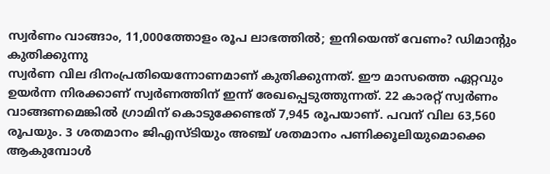സ്വർണം വാങ്ങാം, 11,000ത്തോളം രൂപ ലാഭത്തിൽ; ഇനിയെന്ത് വേണം? ഡിമാന്റും കുതിക്കുന്നു
സ്വർണ വില ദിനംപ്രതിയെന്നോണമാണ് കുതിക്കുന്നത്. ഈ മാസത്തെ ഏറ്റവും ഉയർന്ന നിരക്കാണ് സ്വർണത്തിന് ഇന്ന് രേഖപ്പെടുത്തുന്നത്. 22 കാരറ്റ് സ്വർണം വാങ്ങണമെങ്കിൽ ഗ്രാമിന് കൊടുക്കേണ്ടത് 7,945 രൂപയാണ്. പവന് വില 63,560 രൂപയും. 3 ശതമാനം ജിഎസ്ടിയും അഞ്ച് ശതമാനം പണിക്കൂലിയുമൊക്കെ ആകുമ്പോൾ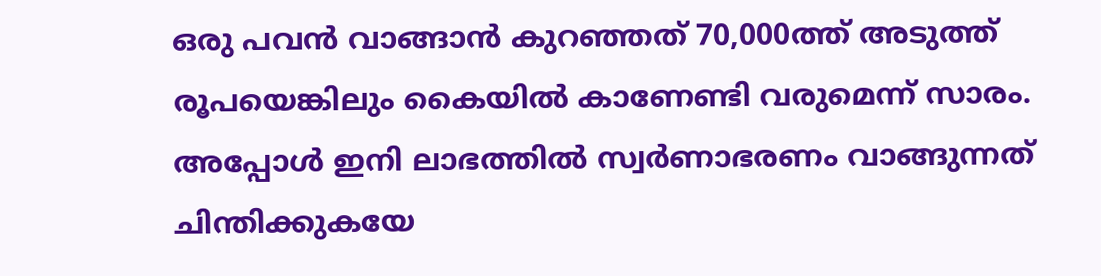ഒരു പവൻ വാങ്ങാൻ കുറഞ്ഞത് 70,000ത്ത് അടുത്ത് രൂപയെങ്കിലും കൈയിൽ കാണേണ്ടി വരുമെന്ന് സാരം.
അപ്പോൾ ഇനി ലാഭത്തിൽ സ്വർണാഭരണം വാങ്ങുന്നത് ചിന്തിക്കുകയേ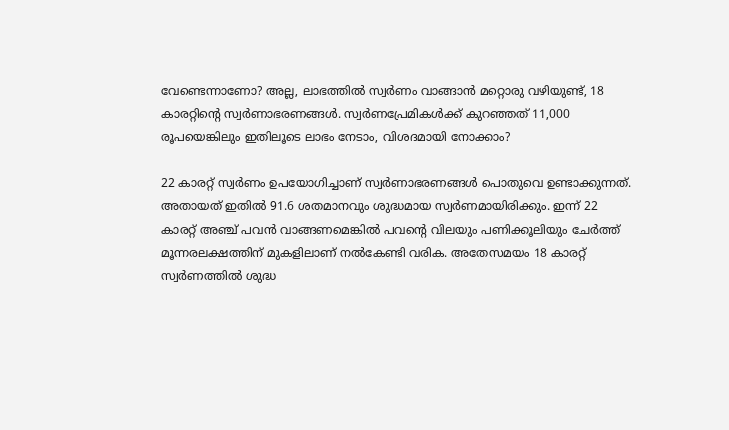വേണ്ടെന്നാണോ? അല്ല, ലാഭത്തിൽ സ്വർണം വാങ്ങാൻ മറ്റൊരു വഴിയുണ്ട്, 18 കാരറ്റിന്റെ സ്വർണാഭരണങ്ങൾ. സ്വർണപ്രേമികൾക്ക് കുറഞ്ഞത് 11,000 രൂപയെങ്കിലും ഇതിലൂടെ ലാഭം നേടാം, വിശദമായി നോക്കാം?

22 കാരറ്റ് സ്വർണം ഉപയോഗിച്ചാണ് സ്വർണാഭരണങ്ങൾ പൊതുവെ ഉണ്ടാക്കുന്നത്. അതായത് ഇതിൽ 91.6 ശതമാനവും ശുദ്ധമായ സ്വർണമായിരിക്കും. ഇന്ന് 22 കാരറ്റ് അഞ്ച് പവൻ വാങ്ങണമെങ്കിൽ പവന്റെ വിലയും പണിക്കൂലിയും ചേർത്ത് മൂന്നരലക്ഷത്തിന് മുകളിലാണ് നൽകേണ്ടി വരിക. അതേസമയം 18 കാരറ്റ് സ്വർണത്തിൽ ശുദ്ധ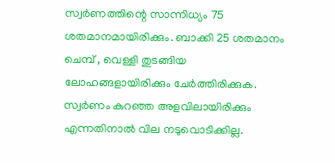സ്വർണത്തിന്റെ സാന്നിധ്യം 75 ശതമാനമായിരിക്കും. ബാക്കി 25 ശതമാനം ചെമ്പ് , വെള്ളി തുടങ്ങിയ ലോഹങ്ങളായിരിക്കും ചേർത്തിരിക്കുക. സ്വർണം കുറഞ്ഞ അളവിലായിരിക്കും എന്നതിനാൽ വില നടുവൊടിക്കില്ല.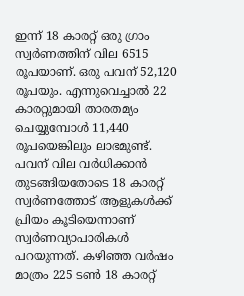ഇന്ന് 18 കാരറ്റ് ഒരു ഗ്രാം സ്വർണത്തിന് വില 6515 രൂപയാണ്. ഒരു പവന് 52,120 രൂപയും. എന്നുവെച്ചാൽ 22 കാരറ്റുമായി താരതമ്യം ചെയ്യുമ്പോൾ 11,440 രൂപയെങ്കിലും ലാഭമുണ്ട്. പവന് വില വർധിക്കാൻ തുടങ്ങിയതോടെ 18 കാരറ്റ് സ്വർണത്തോട് ആളുകൾക്ക് പ്രിയം കൂടിയെന്നാണ് സ്വർണവ്യാപാരികൾ പറയുന്നത്. കഴിഞ്ഞ വർഷം മാത്രം 225 ടൺ 18 കാരറ്റ്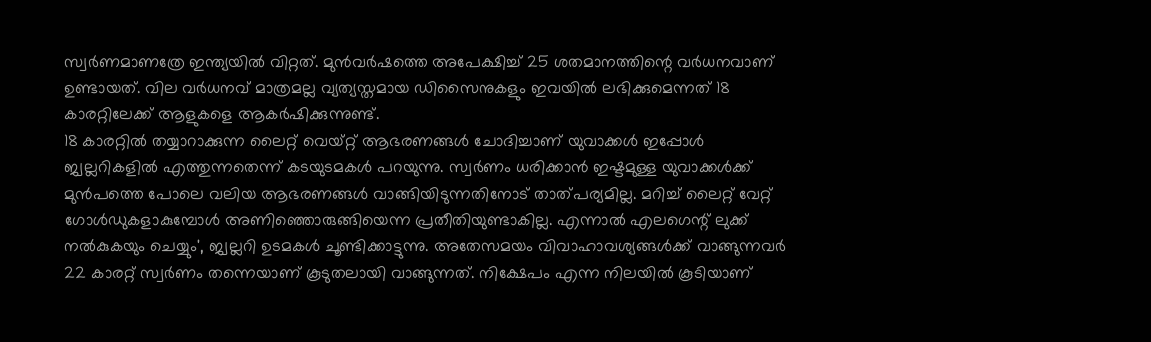സ്വർണമാണത്രേ ഇന്ത്യയിൽ വിറ്റത്. മുൻവർഷത്തെ അപേക്ഷിച്ച് 25 ശതമാനത്തിന്റെ വർധനവാണ് ഉണ്ടായത്. വില വർധനവ് മാത്രമല്ല വ്യത്യസ്തമായ ഡിസൈനുകളും ഇവയിൽ ലഭിക്കുമെന്നത് 18 കാരറ്റിലേക്ക് ആളുകളെ ആകർഷിക്കുന്നുണ്ട്.
18 കാരറ്റിൽ തയ്യാറാക്കുന്ന ലൈറ്റ് വെയ്റ്റ് ആഭരണങ്ങൾ ചോദിച്ചാണ് യുവാക്കൾ ഇപ്പോൾ ജ്വല്ലറികളിൽ എത്തുന്നതെന്ന് കടയുടമകൾ പറയുന്നു. സ്വർണം ധരിക്കാൻ ഇഷ്ടമുള്ള യുവാക്കൾക്ക് മുൻപത്തെ പോലെ വലിയ ആഭരണങ്ങൾ വാങ്ങിയിടുന്നതിനോട് താത്പര്യമില്ല. മറിച്ച് ലൈറ്റ് വേറ്റ് ഗോൾഡുകളാകുമ്പോൾ അണിഞ്ഞൊരുങ്ങിയെന്ന പ്രതീതിയുണ്ടാകില്ല. എന്നാൽ എലഗെന്റ് ലുക്ക് നൽകുകയും ചെയ്യും', ജ്വല്ലറി ഉടമകൾ ചൂണ്ടിക്കാട്ടുന്നു. അതേസമയം വിവാഹാവശ്യങ്ങൾക്ക് വാങ്ങുന്നവർ 22 കാരറ്റ് സ്വർണം തന്നെയാണ് കൂടുതലായി വാങ്ങുന്നത്. നിക്ഷേപം എന്ന നിലയിൽ കൂടിയാണ്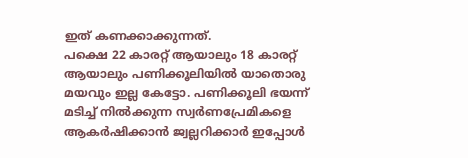ഇത് കണക്കാക്കുന്നത്.
പക്ഷെ 22 കാരറ്റ് ആയാലും 18 കാരറ്റ് ആയാലും പണിക്കൂലിയിൽ യാതൊരു മയവും ഇല്ല കേട്ടോ. പണിക്കൂലി ഭയന്ന് മടിച്ച് നിൽക്കുന്ന സ്വർണപ്രേമികളെ ആകർഷിക്കാൻ ജ്വല്ലറിക്കാർ ഇപ്പോൾ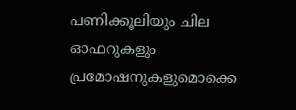പണിക്കൂലിയും ചില ഓഫറുകളും പ്രമോഷനുകളുമൊക്കെ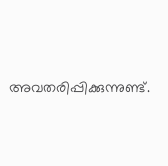അവതരിപ്പിക്കുന്നുണ്ട്.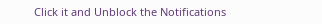Click it and Unblock the Notifications